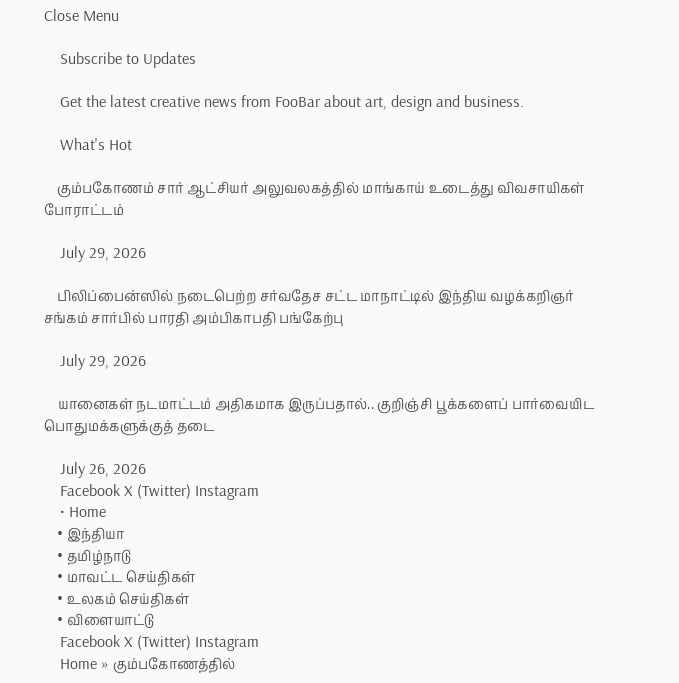Close Menu

    Subscribe to Updates

    Get the latest creative news from FooBar about art, design and business.

    What's Hot

    கும்பகோணம் சார் ஆட்சியர் அலுவலகத்தில் மாங்காய் உடைத்து விவசாயிகள் போராட்டம்

    July 29, 2026

    பிலிப்பைன்ஸில் நடைபெற்ற சர்வதேச சட்ட மாநாட்டில் இந்திய வழக்கறிஞர் சங்கம் சார்பில் பாரதி அம்பிகாபதி பங்கேற்பு

    July 29, 2026

    யானைகள் நடமாட்டம் அதிகமாக இருப்பதால்.. குறிஞ்சி பூக்களைப் பார்வையிட பொதுமக்களுக்குத் தடை

    July 26, 2026
    Facebook X (Twitter) Instagram
    • Home
    • இந்தியா
    • தமிழ்நாடு
    • மாவட்ட செய்திகள்
    • உலகம் செய்திகள்
    • விளையாட்டு
    Facebook X (Twitter) Instagram
    Home » கும்பகோணத்தில்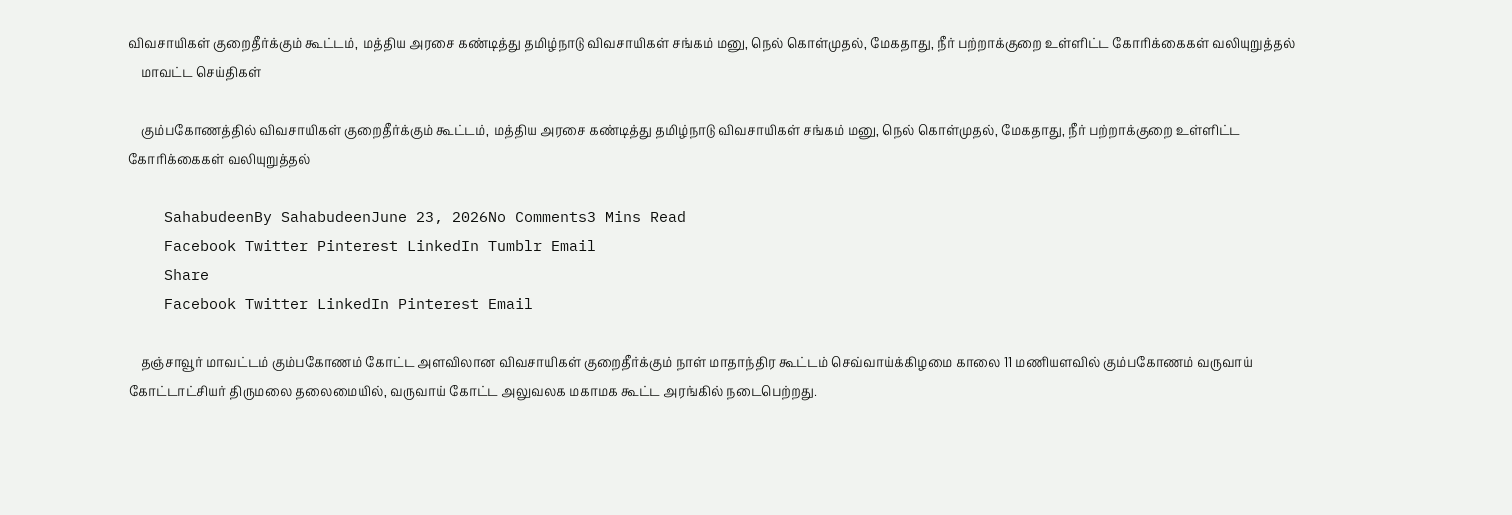விவசாயிகள் குறைதீர்க்கும் கூட்டம், மத்திய அரசை கண்டித்து தமிழ்நாடு விவசாயிகள் சங்கம் மனு, நெல் கொள்முதல், மேகதாது, நீர் பற்றாக்குறை உள்ளிட்ட கோரிக்கைகள் வலியுறுத்தல்
    மாவட்ட செய்திகள்

    கும்பகோணத்தில் விவசாயிகள் குறைதீர்க்கும் கூட்டம், மத்திய அரசை கண்டித்து தமிழ்நாடு விவசாயிகள் சங்கம் மனு, நெல் கொள்முதல், மேகதாது, நீர் பற்றாக்குறை உள்ளிட்ட கோரிக்கைகள் வலியுறுத்தல்

    SahabudeenBy SahabudeenJune 23, 2026No Comments3 Mins Read
    Facebook Twitter Pinterest LinkedIn Tumblr Email
    Share
    Facebook Twitter LinkedIn Pinterest Email

    தஞ்சாவூர் மாவட்டம் கும்பகோணம் கோட்ட அளவிலான விவசாயிகள் குறைதீர்க்கும் நாள் மாதாந்திர கூட்டம் செவ்வாய்க்கிழமை காலை 11 மணியளவில் கும்பகோணம் வருவாய் கோட்டாட்சியர் திருமலை தலைமையில், வருவாய் கோட்ட அலுவலக மகாமக கூட்ட அரங்கில் நடைபெற்றது.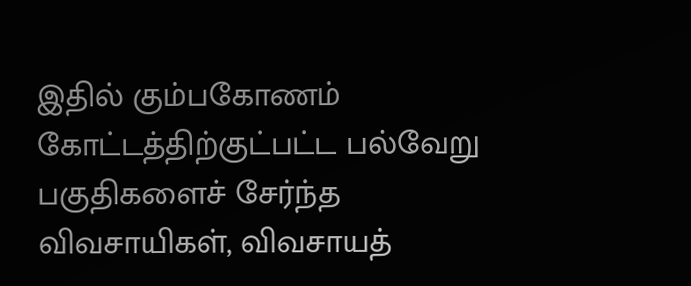இதில் கும்பகோணம் கோட்டத்திற்குட்பட்ட பல்வேறு பகுதிகளைச் சேர்ந்த விவசாயிகள், விவசாயத்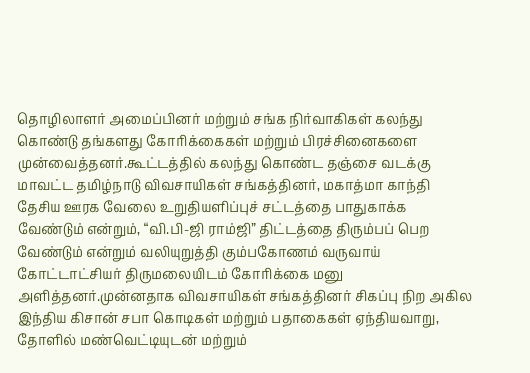தொழிலாளர் அமைப்பினர் மற்றும் சங்க நிர்வாகிகள் கலந்து கொண்டு தங்களது கோரிக்கைகள் மற்றும் பிரச்சினைகளை முன்வைத்தனர்.கூட்டத்தில் கலந்து கொண்ட தஞ்சை வடக்கு மாவட்ட தமிழ்நாடு விவசாயிகள் சங்கத்தினர், மகாத்மா காந்தி தேசிய ஊரக வேலை உறுதியளிப்புச் சட்டத்தை பாதுகாக்க வேண்டும் என்றும், “வி.பி-ஜி ராம்ஜி” திட்டத்தை திரும்பப் பெற வேண்டும் என்றும் வலியுறுத்தி கும்பகோணம் வருவாய் கோட்டாட்சியர் திருமலையிடம் கோரிக்கை மனு அளித்தனர்.முன்னதாக விவசாயிகள் சங்கத்தினர் சிகப்பு நிற அகில இந்திய கிசான் சபா கொடிகள் மற்றும் பதாகைகள் ஏந்தியவாறு, தோளில் மண்வெட்டியுடன் மற்றும்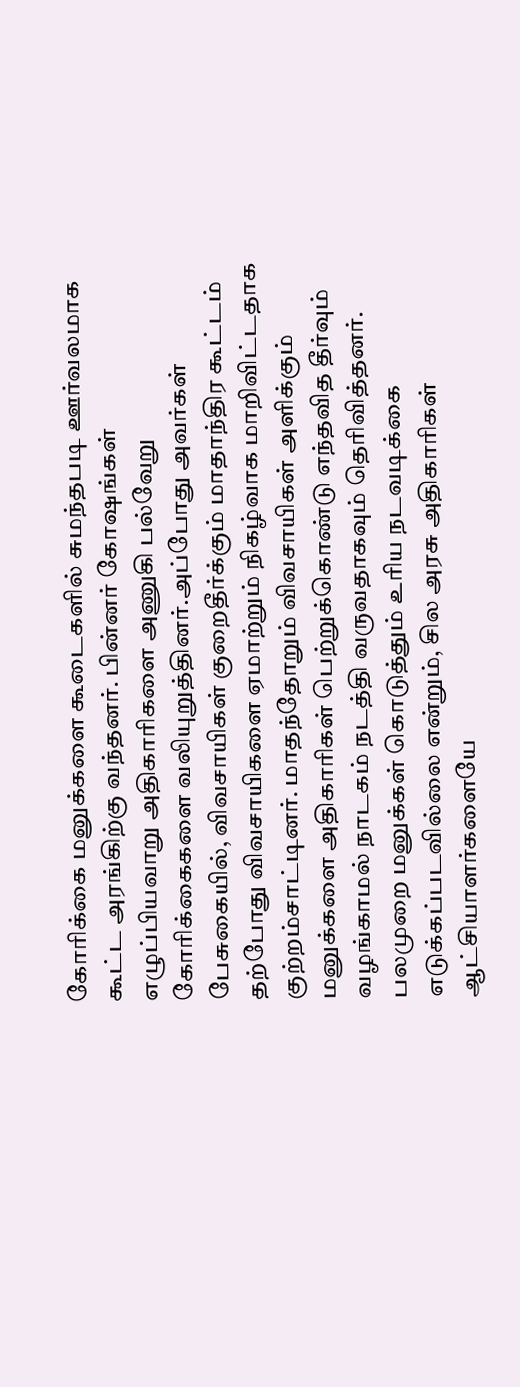கோரிக்கை மனுக்களை கூடைகளில் சுமந்தபடி ஊர்வலமாக கூட்ட அரங்கிற்கு வந்தனர். பின்னர் கோஷங்கள் எழுப்பியவாறு அதிகாரிகளை அணுகி பல்வேறு கோரிக்கைகளை வலியுறுத்தினர்.அப்போது அவர்கள் பேசுகையில், விவசாயிகள் குறைதீர்க்கும் மாதாந்திர கூட்டம் தற்போது விவசாயிகளை ஏமாற்றும் நிகழ்வாக மாறிவிட்டதாக குற்றம்சாட்டினர். மாதந்தோறும் விவசாயிகள் அளிக்கும் மனுக்களை அதிகாரிகள் பெற்றுக்கொண்டு எந்தவித தீர்வும் வழங்காமல் நாடகம் நடத்தி வருவதாகவும் தெரிவித்தனர். பலமுறை மனுக்கள் கொடுத்தும் உரிய நடவடிக்கை எடுக்கப்படவில்லை என்றும், சில அரசு அதிகாரிகள் ஆட்சியாளர்களையே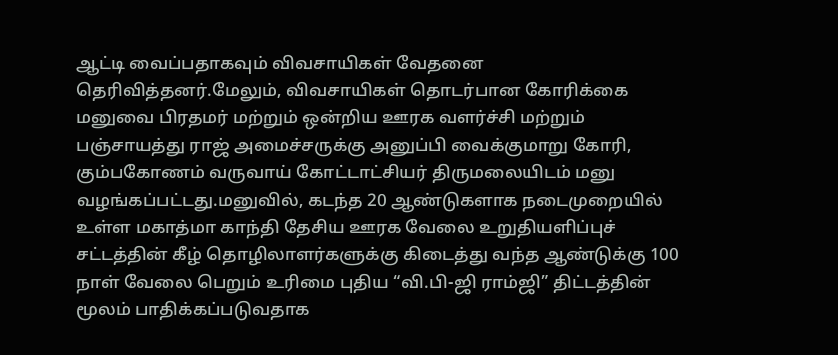ஆட்டி வைப்பதாகவும் விவசாயிகள் வேதனை தெரிவித்தனர்.மேலும், விவசாயிகள் தொடர்பான கோரிக்கை மனுவை பிரதமர் மற்றும் ஒன்றிய ஊரக வளர்ச்சி மற்றும் பஞ்சாயத்து ராஜ் அமைச்சருக்கு அனுப்பி வைக்குமாறு கோரி, கும்பகோணம் வருவாய் கோட்டாட்சியர் திருமலையிடம் மனு வழங்கப்பட்டது.மனுவில், கடந்த 20 ஆண்டுகளாக நடைமுறையில் உள்ள மகாத்மா காந்தி தேசிய ஊரக வேலை உறுதியளிப்புச் சட்டத்தின் கீழ் தொழிலாளர்களுக்கு கிடைத்து வந்த ஆண்டுக்கு 100 நாள் வேலை பெறும் உரிமை புதிய “வி.பி-ஜி ராம்ஜி” திட்டத்தின் மூலம் பாதிக்கப்படுவதாக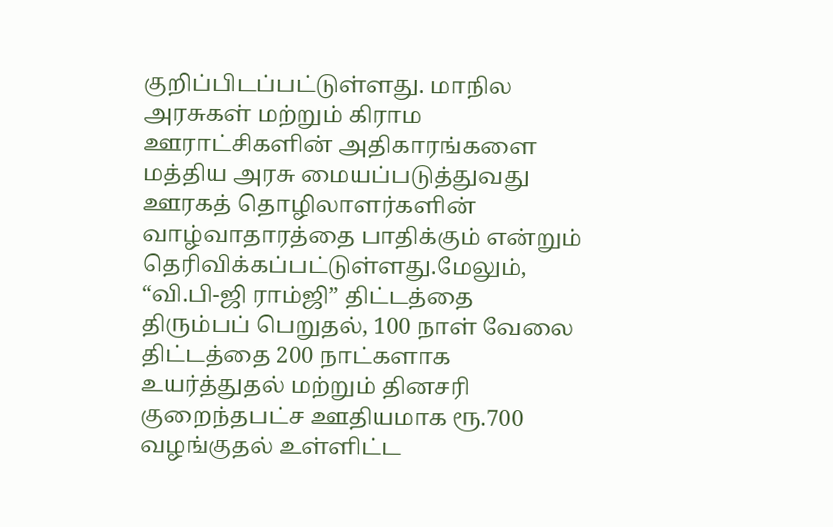குறிப்பிடப்பட்டுள்ளது. மாநில அரசுகள் மற்றும் கிராம ஊராட்சிகளின் அதிகாரங்களை மத்திய அரசு மையப்படுத்துவது ஊரகத் தொழிலாளர்களின் வாழ்வாதாரத்தை பாதிக்கும் என்றும் தெரிவிக்கப்பட்டுள்ளது.மேலும், “வி.பி-ஜி ராம்ஜி” திட்டத்தை திரும்பப் பெறுதல், 100 நாள் வேலை திட்டத்தை 200 நாட்களாக உயர்த்துதல் மற்றும் தினசரி குறைந்தபட்ச ஊதியமாக ரூ.700 வழங்குதல் உள்ளிட்ட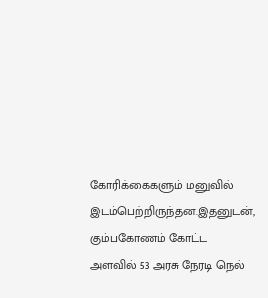கோரிக்கைகளும் மனுவில் இடம்பெற்றிருந்தன.இதனுடன், கும்பகோணம் கோட்ட அளவில் 53 அரசு நேரடி நெல்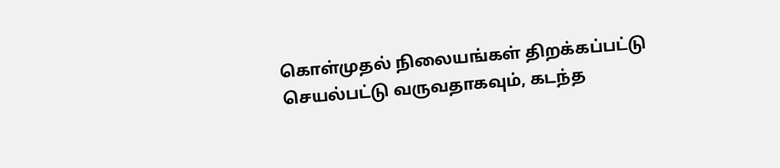கொள்முதல் நிலையங்கள் திறக்கப்பட்டு செயல்பட்டு வருவதாகவும், கடந்த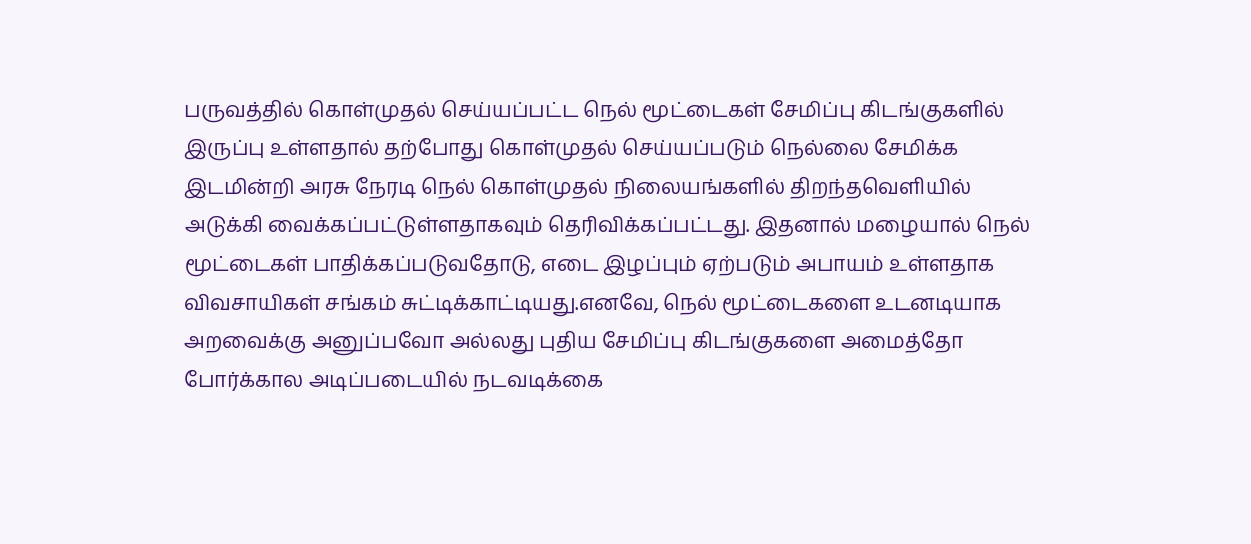பருவத்தில் கொள்முதல் செய்யப்பட்ட நெல் மூட்டைகள் சேமிப்பு கிடங்குகளில் இருப்பு உள்ளதால் தற்போது கொள்முதல் செய்யப்படும் நெல்லை சேமிக்க இடமின்றி அரசு நேரடி நெல் கொள்முதல் நிலையங்களில் திறந்தவெளியில் அடுக்கி வைக்கப்பட்டுள்ளதாகவும் தெரிவிக்கப்பட்டது. இதனால் மழையால் நெல் மூட்டைகள் பாதிக்கப்படுவதோடு, எடை இழப்பும் ஏற்படும் அபாயம் உள்ளதாக விவசாயிகள் சங்கம் சுட்டிக்காட்டியது.எனவே, நெல் மூட்டைகளை உடனடியாக அறவைக்கு அனுப்பவோ அல்லது புதிய சேமிப்பு கிடங்குகளை அமைத்தோ போர்க்கால அடிப்படையில் நடவடிக்கை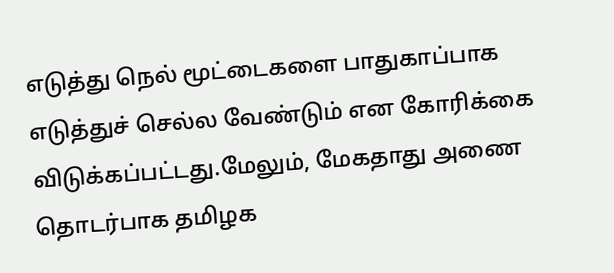எடுத்து நெல் மூட்டைகளை பாதுகாப்பாக எடுத்துச் செல்ல வேண்டும் என கோரிக்கை விடுக்கப்பட்டது.மேலும், மேகதாது அணை தொடர்பாக தமிழக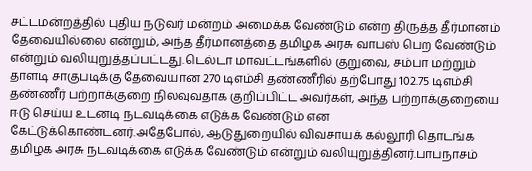சட்டமன்றத்தில் புதிய நடுவர் மன்றம் அமைக்க வேண்டும் என்ற திருத்த தீர்மானம் தேவையில்லை என்றும், அந்த தீர்மானத்தை தமிழக அரசு வாபஸ் பெற வேண்டும் என்றும் வலியுறுத்தப்பட்டது.டெல்டா மாவட்டங்களில் குறுவை, சம்பா மற்றும் தாளடி சாகுபடிக்கு தேவையான 270 டிஎம்சி தண்ணீரில் தற்போது 102.75 டிஎம்சி தண்ணீர் பற்றாக்குறை நிலவுவதாக குறிப்பிட்ட அவர்கள், அந்த பற்றாக்குறையை ஈடு செய்ய உடனடி நடவடிக்கை எடுக்க வேண்டும் என கேட்டுக்கொண்டனர்.அதேபோல், ஆடுதுறையில் விவசாயக் கல்லூரி தொடங்க தமிழக அரசு நடவடிக்கை எடுக்க வேண்டும் என்றும் வலியுறுத்தினர்.பாபநாசம்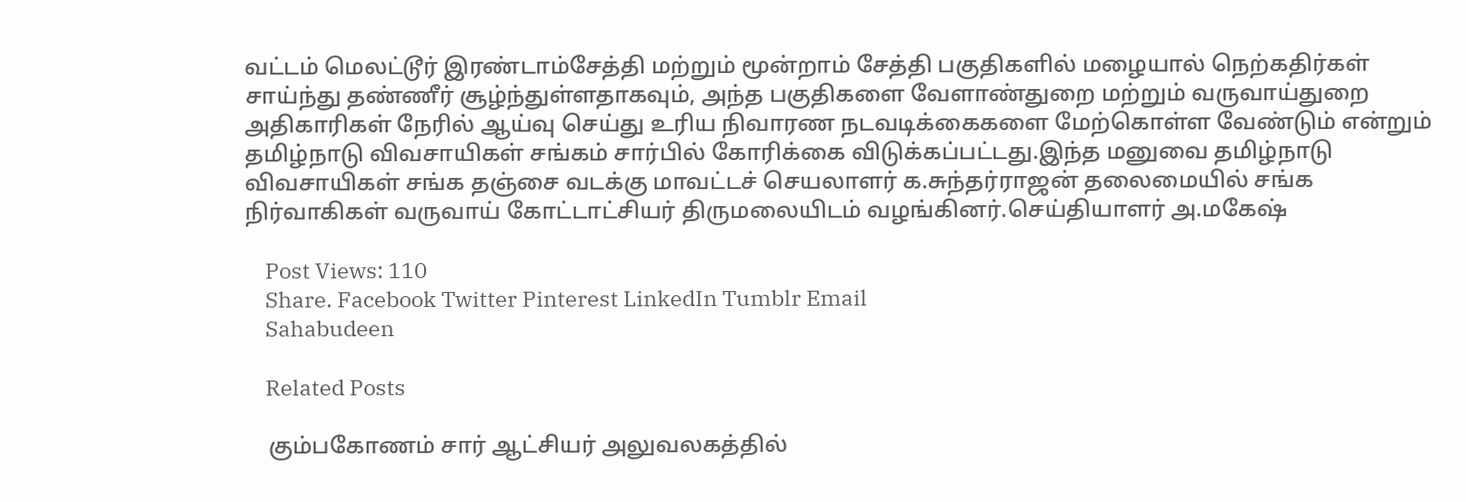வட்டம் மெலட்டூர் இரண்டாம்சேத்தி மற்றும் மூன்றாம் சேத்தி பகுதிகளில் மழையால் நெற்கதிர்கள் சாய்ந்து தண்ணீர் சூழ்ந்துள்ளதாகவும், அந்த பகுதிகளை வேளாண்துறை மற்றும் வருவாய்துறை அதிகாரிகள் நேரில் ஆய்வு செய்து உரிய நிவாரண நடவடிக்கைகளை மேற்கொள்ள வேண்டும் என்றும் தமிழ்நாடு விவசாயிகள் சங்கம் சார்பில் கோரிக்கை விடுக்கப்பட்டது.இந்த மனுவை தமிழ்நாடு விவசாயிகள் சங்க தஞ்சை வடக்கு மாவட்டச் செயலாளர் க.சுந்தர்ராஜன் தலைமையில் சங்க நிர்வாகிகள் வருவாய் கோட்டாட்சியர் திருமலையிடம் வழங்கினர்.செய்தியாளர் அ.மகேஷ்

    Post Views: 110
    Share. Facebook Twitter Pinterest LinkedIn Tumblr Email
    Sahabudeen

    Related Posts

    கும்பகோணம் சார் ஆட்சியர் அலுவலகத்தில்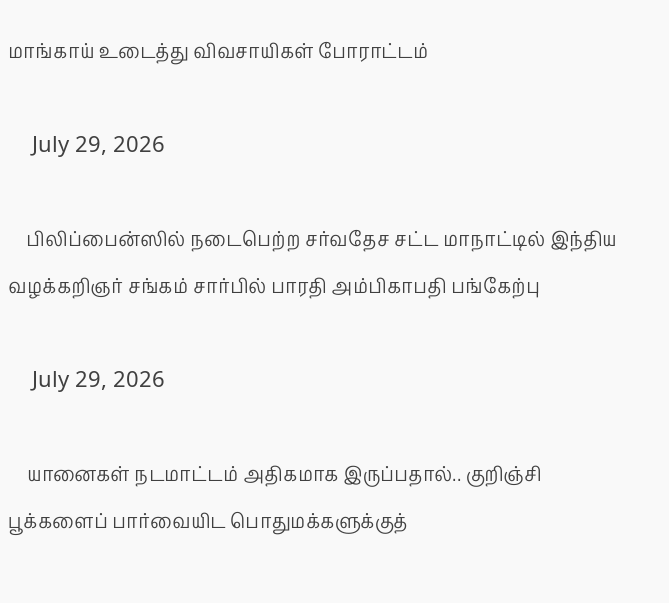மாங்காய் உடைத்து விவசாயிகள் போராட்டம்

    July 29, 2026

    பிலிப்பைன்ஸில் நடைபெற்ற சர்வதேச சட்ட மாநாட்டில் இந்திய வழக்கறிஞர் சங்கம் சார்பில் பாரதி அம்பிகாபதி பங்கேற்பு

    July 29, 2026

    யானைகள் நடமாட்டம் அதிகமாக இருப்பதால்.. குறிஞ்சி பூக்களைப் பார்வையிட பொதுமக்களுக்குத்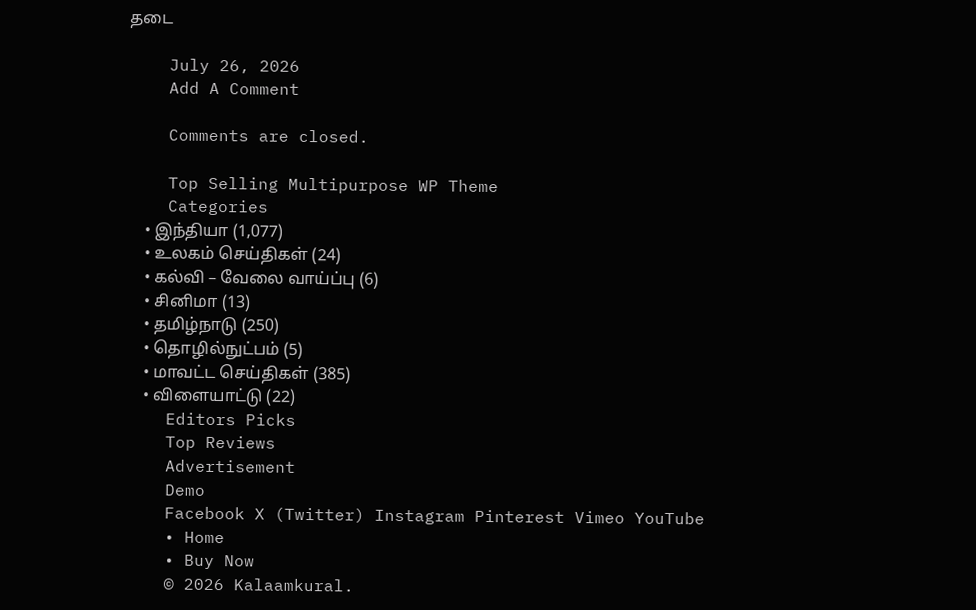தடை

    July 26, 2026
    Add A Comment

    Comments are closed.

    Top Selling Multipurpose WP Theme
    Categories
    • இந்தியா (1,077)
    • உலகம் செய்திகள் (24)
    • கல்வி – வேலை வாய்ப்பு (6)
    • சினிமா (13)
    • தமிழ்நாடு (250)
    • தொழில்நுட்பம் (5)
    • மாவட்ட செய்திகள் (385)
    • விளையாட்டு (22)
    Editors Picks
    Top Reviews
    Advertisement
    Demo
    Facebook X (Twitter) Instagram Pinterest Vimeo YouTube
    • Home
    • Buy Now
    © 2026 Kalaamkural.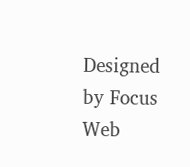Designed by Focus Web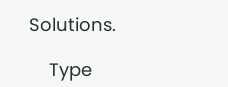Solutions.

    Type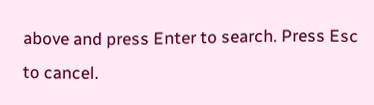above and press Enter to search. Press Esc to cancel.